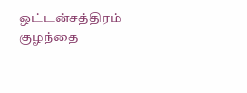ஒட்டன்சத்திரம் குழந்தை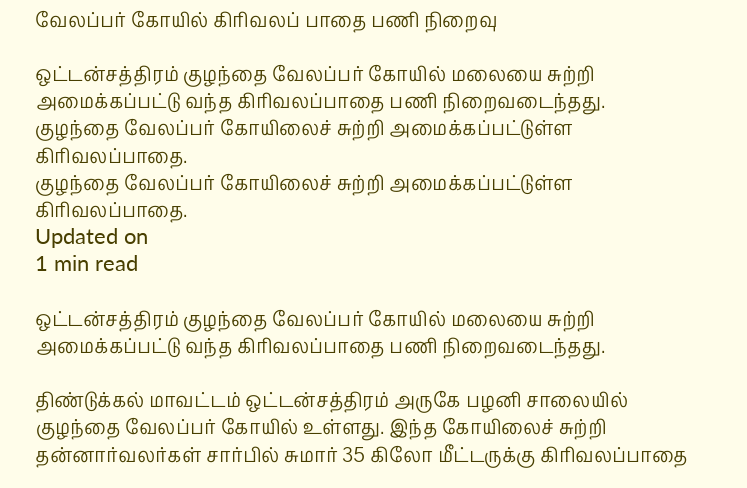வேலப்பர் கோயில் கிரிவலப் பாதை பணி நிறைவு

ஒட்டன்சத்திரம் குழந்தை வேலப்பர் கோயில் மலையை சுற்றி அமைக்கப்பட்டு வந்த கிரிவலப்பாதை பணி நிறைவடைந்தது.
குழந்தை வேலப்பர் கோயிலைச் சுற்றி அமைக்கப்பட்டுள்ள கிரிவலப்பாதை.
குழந்தை வேலப்பர் கோயிலைச் சுற்றி அமைக்கப்பட்டுள்ள கிரிவலப்பாதை.
Updated on
1 min read

ஒட்டன்சத்திரம் குழந்தை வேலப்பர் கோயில் மலையை சுற்றி அமைக்கப்பட்டு வந்த கிரிவலப்பாதை பணி நிறைவடைந்தது.

திண்டுக்கல் மாவட்டம் ஒட்டன்சத்திரம் அருகே பழனி சாலையில் குழந்தை வேலப்பர் கோயில் உள்ளது. இந்த கோயிலைச் சுற்றி தன்னார்வலர்கள் சார்பில் சுமார் 35 கிலோ மீட்டருக்கு கிரிவலப்பாதை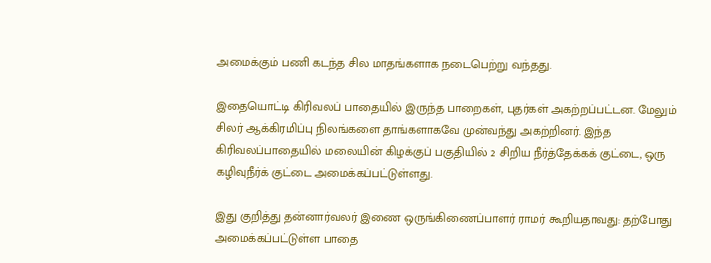அமைக்கும் பணி கடந்த சில மாதங்களாக நடைபெற்று வந்தது.

இதையொட்டி கிரிவலப் பாதையில் இருந்த பாறைகள், புதர்கள் அகற்றப்பட்டன. மேலும் சிலர் ஆக்கிரமிப்பு நிலங்களை தாங்களாகவே முன்வந்து அகற்றினர். இந்த கிரிவலப்பாதையில் மலையின் கிழக்குப் பகுதியில் 2 சிறிய நீர்த்தேக்கக் குட்டை, ஒரு கழிவுநீர்க் குட்டை அமைக்கப்பட்டுள்ளது.

இது குறித்து தன்னார்வலர் இணை ஒருங்கிணைப்பாளர் ராமர் கூறியதாவது: தற்போது அமைக்கப்பட்டுள்ள பாதை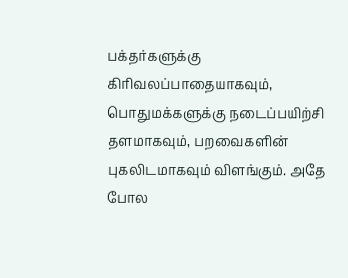பக்தர்களுக்கு கிரிவலப்பாதையாகவும், பொதுமக்களுக்கு நடைப்பயிற்சி தளமாகவும், பறவைகளின் புகலிடமாகவும் விளங்கும். அதே போல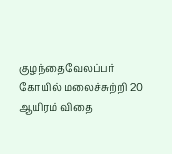குழந்தைவேலப்பர் கோயில் மலைச்சுற்றி 20 ஆயிரம் விதை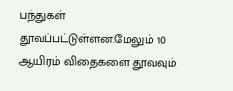பந்துகள் தூவப்பட்டுள்ளன.மேலும் 10 ஆயிரம் விதைகளை தூவவும்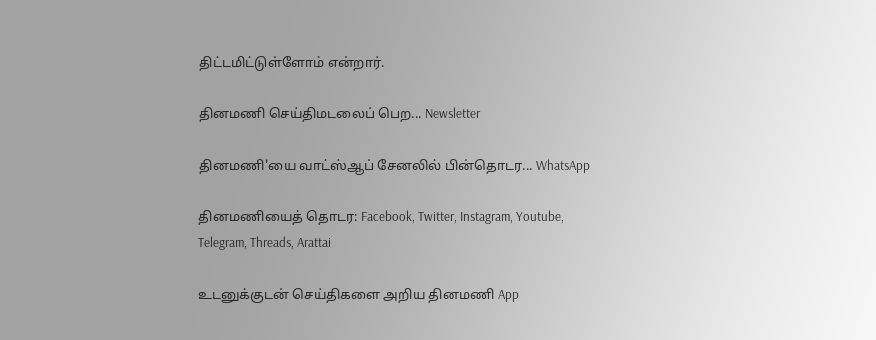திட்டமிட்டுள்ளோம் என்றார்.

தினமணி செய்திமடலைப் பெற... Newsletter

தினமணி'யை வாட்ஸ்ஆப் சேனலில் பின்தொடர... WhatsApp

தினமணியைத் தொடர: Facebook, Twitter, Instagram, Youtube, Telegram, Threads, Arattai

உடனுக்குடன் செய்திகளை அறிய தினமணி App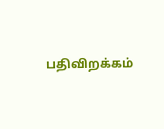பதிவிறக்கம்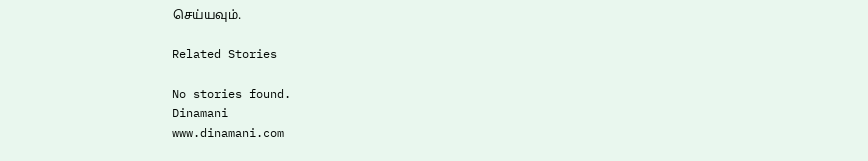செய்யவும்.

Related Stories

No stories found.
Dinamani
www.dinamani.com